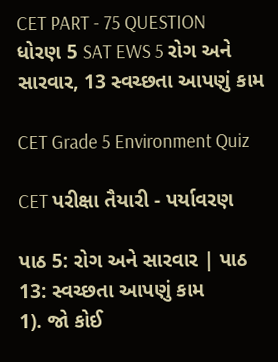CET PART - 75 QUESTION ધોરણ 5 SAT EWS 5 રોગ અને સારવાર, 13 સ્વચ્છતા આપણું કામ

CET Grade 5 Environment Quiz

CET પરીક્ષા તૈયારી - પર્યાવરણ

પાઠ 5: રોગ અને સારવાર | પાઠ 13: સ્વચ્છતા આપણું કામ
1). જો કોઈ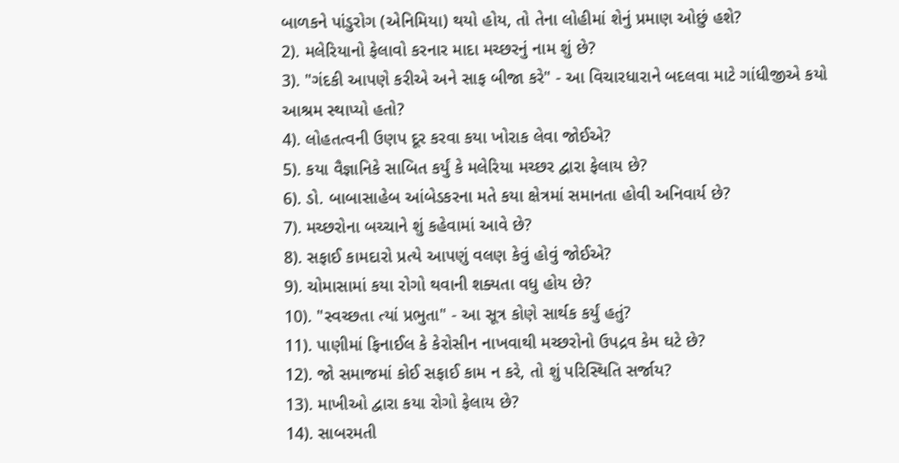બાળકને પાંડુરોગ (એનિમિયા) થયો હોય, તો તેના લોહીમાં શેનું પ્રમાણ ઓછું હશે?
2). મલેરિયાનો ફેલાવો કરનાર માદા મચ્છરનું નામ શું છે?
3). "ગંદકી આપણે કરીએ અને સાફ બીજા કરે" - આ વિચારધારાને બદલવા માટે ગાંધીજીએ કયો આશ્રમ સ્થાપ્યો હતો?
4). લોહતત્વની ઉણપ દૂર કરવા કયા ખોરાક લેવા જોઈએ?
5). કયા વૈજ્ઞાનિકે સાબિત કર્યું કે મલેરિયા મચ્છર દ્વારા ફેલાય છે?
6). ડો. બાબાસાહેબ આંબેડકરના મતે કયા ક્ષેત્રમાં સમાનતા હોવી અનિવાર્ય છે?
7). મચ્છરોના બચ્ચાને શું કહેવામાં આવે છે?
8). સફાઈ કામદારો પ્રત્યે આપણું વલણ કેવું હોવું જોઈએ?
9). ચોમાસામાં કયા રોગો થવાની શક્યતા વધુ હોય છે?
10). "સ્વચ્છતા ત્યાં પ્રભુતા" - આ સૂત્ર કોણે સાર્થક કર્યું હતું?
11). પાણીમાં ફિનાઈલ કે કેરોસીન નાખવાથી મચ્છરોનો ઉપદ્રવ કેમ ઘટે છે?
12). જો સમાજમાં કોઈ સફાઈ કામ ન કરે, તો શું પરિસ્થિતિ સર્જાય?
13). માખીઓ દ્વારા કયા રોગો ફેલાય છે?
14). સાબરમતી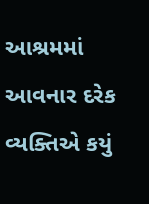આશ્રમમાં આવનાર દરેક વ્યક્તિએ કયું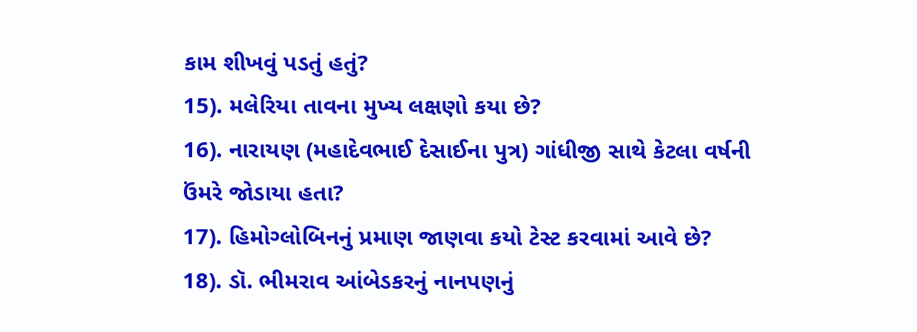કામ શીખવું પડતું હતું?
15). મલેરિયા તાવના મુખ્ય લક્ષણો કયા છે?
16). નારાયણ (મહાદેવભાઈ દેસાઈના પુત્ર) ગાંધીજી સાથે કેટલા વર્ષની ઉંમરે જોડાયા હતા?
17). હિમોગ્લોબિનનું પ્રમાણ જાણવા કયો ટેસ્ટ કરવામાં આવે છે?
18). ડૉ. ભીમરાવ આંબેડકરનું નાનપણનું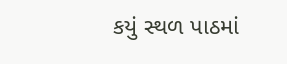કયું સ્થળ પાઠમાં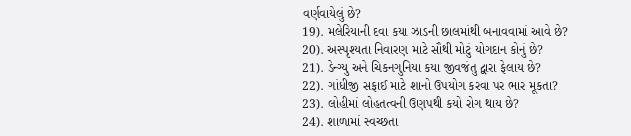વર્ણવાયેલું છે?
19). મલેરિયાની દવા કયા ઝાડની છાલમાંથી બનાવવામાં આવે છે?
20). અસ્પૃશ્યતા નિવારણ માટે સૌથી મોટું યોગદાન કોનું છે?
21). ડેન્ગ્યુ અને ચિકનગુનિયા કયા જીવજંતુ દ્વારા ફેલાય છે?
22). ગાંધીજી સફાઈ માટે શાનો ઉપયોગ કરવા પર ભાર મૂકતા?
23). લોહીમાં લોહતત્વની ઉણપથી કયો રોગ થાય છે?
24). શાળામાં સ્વચ્છતા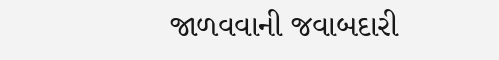જાળવવાની જવાબદારી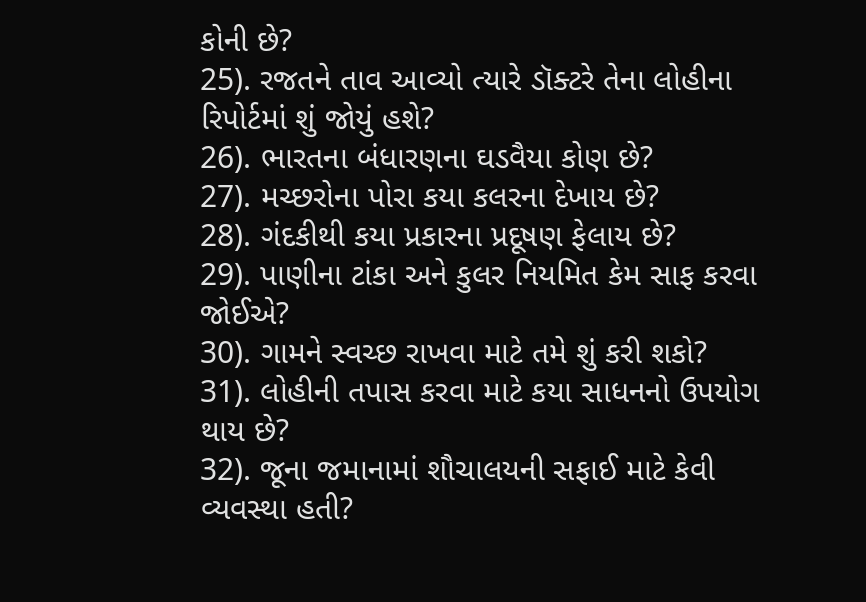કોની છે?
25). રજતને તાવ આવ્યો ત્યારે ડૉક્ટરે તેના લોહીના રિપોર્ટમાં શું જોયું હશે?
26). ભારતના બંધારણના ઘડવૈયા કોણ છે?
27). મચ્છરોના પોરા કયા કલરના દેખાય છે?
28). ગંદકીથી કયા પ્રકારના પ્રદૂષણ ફેલાય છે?
29). પાણીના ટાંકા અને કુલર નિયમિત કેમ સાફ કરવા જોઈએ?
30). ગામને સ્વચ્છ રાખવા માટે તમે શું કરી શકો?
31). લોહીની તપાસ કરવા માટે કયા સાધનનો ઉપયોગ થાય છે?
32). જૂના જમાનામાં શૌચાલયની સફાઈ માટે કેવી વ્યવસ્થા હતી?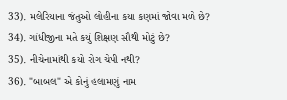33). મલેરિયાના જંતુઓ લોહીના કયા કણમાં જોવા મળે છે?
34). ગાંધીજીના મતે કયું શિક્ષણ સૌથી મોટું છે?
35). નીચેનામાંથી કયો રોગ ચેપી નથી?
36). "બાબલ" એ કોનું હલામણું નામ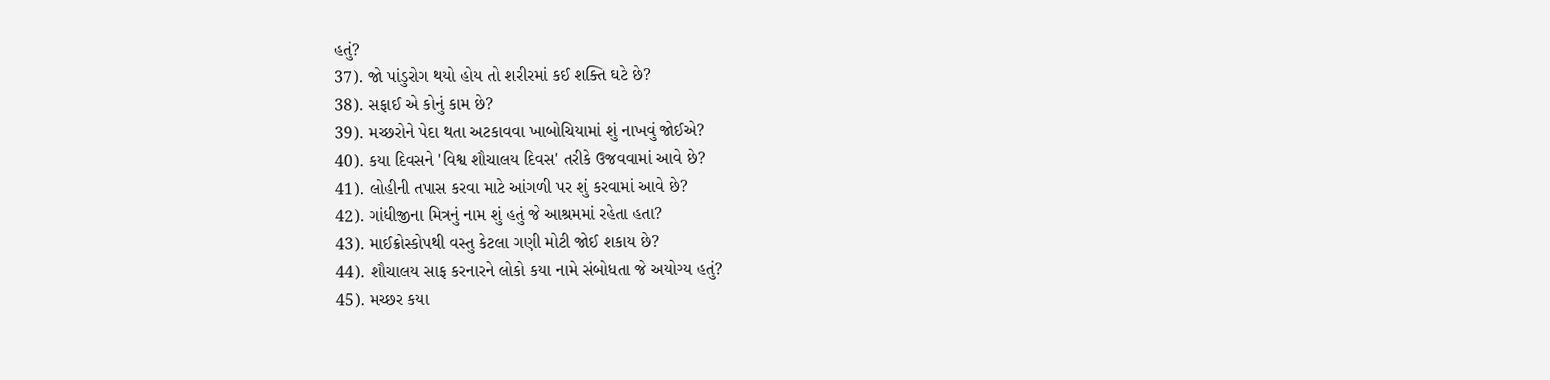હતું?
37). જો પાંડુરોગ થયો હોય તો શરીરમાં કઈ શક્તિ ઘટે છે?
38). સફાઈ એ કોનું કામ છે?
39). મચ્છરોને પેદા થતા અટકાવવા ખાબોચિયામાં શું નાખવું જોઈએ?
40). કયા દિવસને 'વિશ્વ શૌચાલય દિવસ' તરીકે ઉજવવામાં આવે છે?
41). લોહીની તપાસ કરવા માટે આંગળી પર શું કરવામાં આવે છે?
42). ગાંધીજીના મિત્રનું નામ શું હતું જે આશ્રમમાં રહેતા હતા?
43). માઈક્રોસ્કોપથી વસ્તુ કેટલા ગણી મોટી જોઈ શકાય છે?
44). શૌચાલય સાફ કરનારને લોકો કયા નામે સંબોધતા જે અયોગ્ય હતું?
45). મચ્છર કયા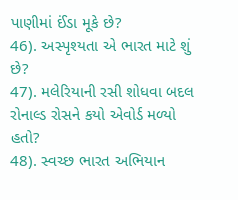પાણીમાં ઈંડા મૂકે છે?
46). અસ્પૃશ્યતા એ ભારત માટે શું છે?
47). મલેરિયાની રસી શોધવા બદલ રોનાલ્ડ રોસને કયો એવોર્ડ મળ્યો હતો?
48). સ્વચ્છ ભારત અભિયાન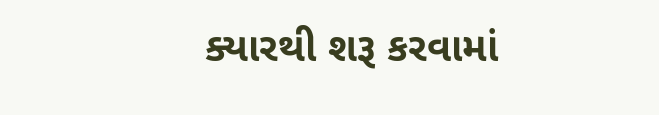ક્યારથી શરૂ કરવામાં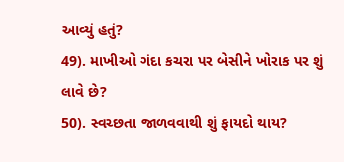આવ્યું હતું?
49). માખીઓ ગંદા કચરા પર બેસીને ખોરાક પર શું લાવે છે?
50). સ્વચ્છતા જાળવવાથી શું ફાયદો થાય?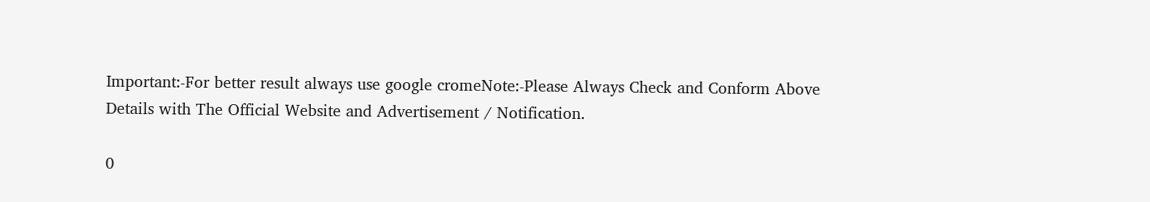Important:-For better result always use google cromeNote:-Please Always Check and Conform Above Details with The Official Website and Advertisement / Notification.

0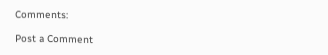Comments:

Post a Comment